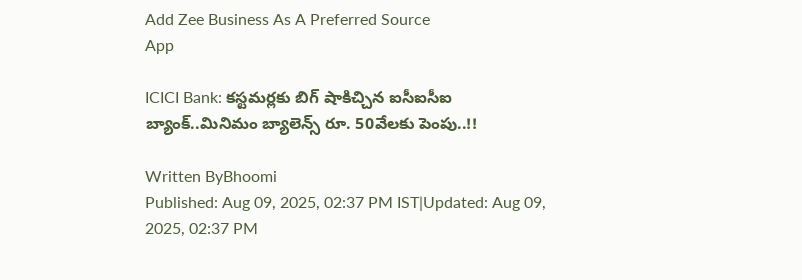Add Zee Business As A Preferred Source
App

ICICI Bank: కస్టమర్లకు బిగ్ షాకిచ్చిన ఐసీఐసీఐ బ్యాంక్..మినిమం బ్యాలెన్స్ రూ. 50వేలకు పెంపు..!!

Written ByBhoomi
Published: Aug 09, 2025, 02:37 PM IST|Updated: Aug 09, 2025, 02:37 PM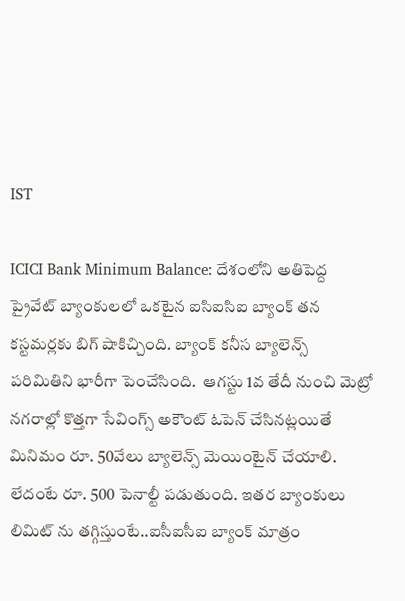IST

ICICI Bank Minimum Balance: దేశంలోని అతిపెద్ద ప్రైవేట్ బ్యాంకులలో ఒకటైన ఐసిఐసిఐ బ్యాంక్ తన కస్టమర్లకు బిగ్ షాకిచ్చింది. బ్యాంక్ కనీస బ్యాలెన్స్ పరిమితిని భారీగా పెంచేసింది.  ఆగస్టు 1వ తేదీ నుంచి మెట్రో నగరాల్లో కొత్తగా సేవింగ్స్ అకౌంట్ ఓపెన్ చేసినట్లయితే మినిమం రూ. 50వేలు బ్యాలెన్స్ మెయింటైన్ చేయాలి. లేదంటే రూ. 500 పెనాల్టీ పడుతుంది. ఇతర బ్యాంకులు లిమిట్ ను తగ్గిస్తుంటే..ఐసీఐసీఐ బ్యాంక్ మాత్రం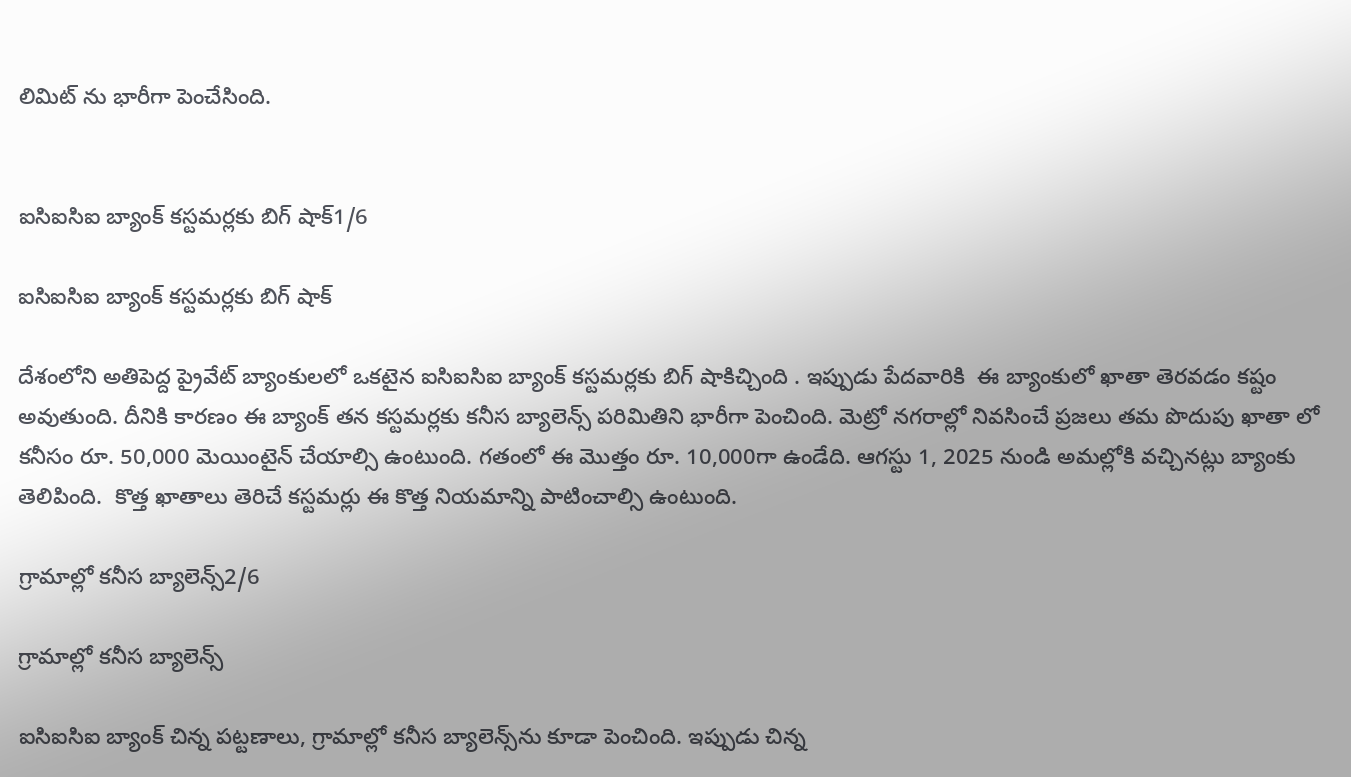లిమిట్ ను భారీగా పెంచేసింది.


ఐసిఐసిఐ బ్యాంక్ కస్టమర్లకు బిగ్ షాక్1/6

ఐసిఐసిఐ బ్యాంక్ కస్టమర్లకు బిగ్ షాక్

దేశంలోని అతిపెద్ద ప్రైవేట్ బ్యాంకులలో ఒకటైన ఐసిఐసిఐ బ్యాంక్ కస్టమర్లకు బిగ్ షాకిచ్చింది . ఇప్పుడు పేదవారికి  ఈ బ్యాంకులో ఖాతా తెరవడం కష్టం అవుతుంది. దీనికి కారణం ఈ బ్యాంక్ తన కస్టమర్లకు కనీస బ్యాలెన్స్ పరిమితిని భారీగా పెంచింది. మెట్రో నగరాల్లో నివసించే ప్రజలు తమ పొదుపు ఖాతా లో కనీసం రూ. 50,000 మెయింటైన్ చేయాల్సి ఉంటుంది. గతంలో ఈ మొత్తం రూ. 10,000గా ఉండేది. ఆగస్టు 1, 2025 నుండి అమల్లోకి వచ్చినట్లు బ్యాంకు తెలిపింది.  కొత్త ఖాతాలు తెరిచే కస్టమర్లు ఈ కొత్త నియమాన్ని పాటించాల్సి ఉంటుంది.

గ్రామాల్లో కనీస బ్యాలెన్స్‌2/6

గ్రామాల్లో కనీస బ్యాలెన్స్‌

ఐసిఐసిఐ బ్యాంక్ చిన్న పట్టణాలు, గ్రామాల్లో కనీస బ్యాలెన్స్‌ను కూడా పెంచింది. ఇప్పుడు చిన్న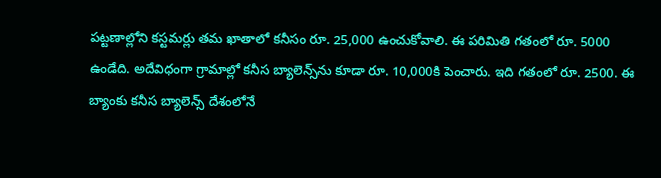పట్టణాల్లోని కస్టమర్లు తమ ఖాతాలో కనీసం రూ. 25,000 ఉంచుకోవాలి. ఈ పరిమితి గతంలో రూ. 5000 ఉండేది. అదేవిధంగా గ్రామాల్లో కనీస బ్యాలెన్స్‌ను కూడా రూ. 10,000కి పెంచారు. ఇది గతంలో రూ. 2500. ఈ బ్యాంకు కనీస బ్యాలెన్స్ దేశంలోనే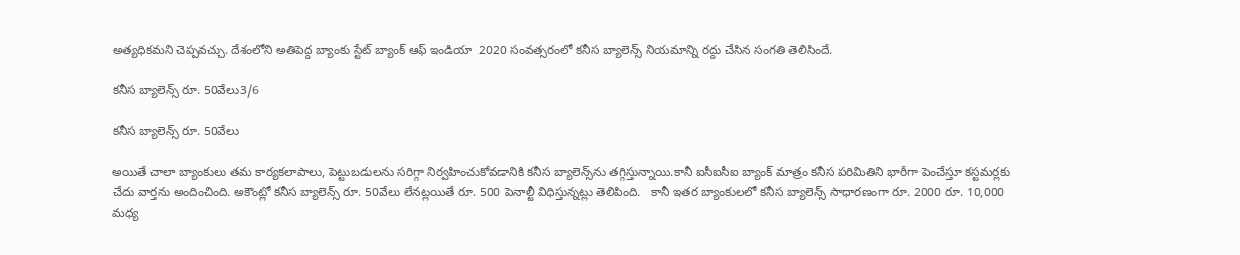అత్యధికమని చెప్పవచ్చు. దేశంలోని అతిపెద్ద బ్యాంకు స్టేట్ బ్యాంక్ ఆఫ్ ఇండియా  2020 సంవత్సరంలో కనీస బ్యాలెన్స్ నియమాన్ని రద్దు చేసిన సంగతి తెలిసిందే.

కనీస బ్యాలెన్స్ రూ. 50వేలు3/6

కనీస బ్యాలెన్స్ రూ. 50వేలు

అయితే చాలా బ్యాంకులు తమ కార్యకలాపాలు, పెట్టుబడులను సరిగ్గా నిర్వహించుకోవడానికి కనీస బ్యాలెన్స్‌ను తగ్గిస్తున్నాయి.కానీ ఐసీఐసీఐ బ్యాంక్ మాత్రం కనీస పరిమితిని భారీగా పెంచేస్తూ కస్టమర్లకు చేదు వార్తను అందించింది. అకౌంట్లో కనీస బ్యాలెన్స్ రూ. 50వేలు లేనట్లయితే రూ. 500 పెనాల్టీ విధిస్తున్నట్లు తెలిపింది.   కానీ ఇతర బ్యాంకులలో కనీస బ్యాలెన్స్ సాధారణంగా రూ. 2000 రూ. 10,000 మధ్య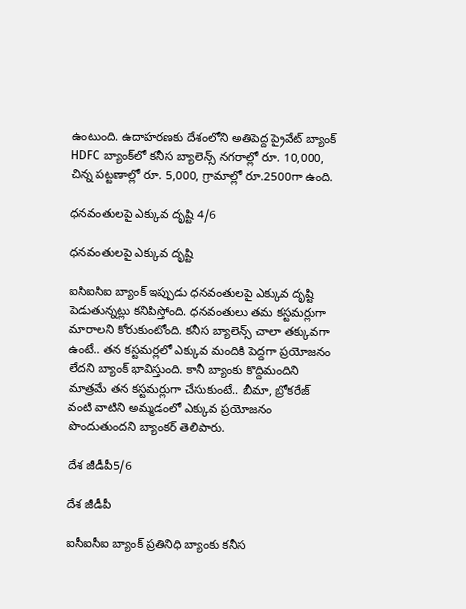ఉంటుంది. ఉదాహరణకు దేశంలోని అతిపెద్ద ప్రైవేట్ బ్యాంక్ HDFC బ్యాంక్‌లో కనీస బ్యాలెన్స్ నగరాల్లో రూ. 10,000, చిన్న పట్టణాల్లో రూ. 5,000, గ్రామాల్లో రూ.2500గా ఉంది.

ధనవంతులపై ఎక్కువ దృష్టి 4/6

ధనవంతులపై ఎక్కువ దృష్టి

ఐసిఐసిఐ బ్యాంక్ ఇప్పుడు ధనవంతులపై ఎక్కువ దృష్టి పెడుతున్నట్లు కనిపిస్తోంది. ధనవంతులు తమ కస్టమర్లుగా మారాలని కోరుకుంటోంది. కనీస బ్యాలెన్స్ చాలా తక్కువగా ఉంటే.. తన కస్టమర్లలో ఎక్కువ మందికి పెద్దగా ప్రయోజనం లేదని బ్యాంక్ భావిస్తుంది. కానీ బ్యాంకు కొద్దిమందిని మాత్రమే తన కస్టమర్లుగా చేసుకుంటే.. బీమా, బ్రోకరేజ్ వంటి వాటిని అమ్మడంలో ఎక్కువ ప్రయోజనం పొందుతుందని బ్యాంకర్ తెలిపారు.

దేశ జీడీపీ5/6

దేశ జీడీపీ

ఐసీఐసీఐ బ్యాంక్ ప్రతినిధి బ్యాంకు కనీస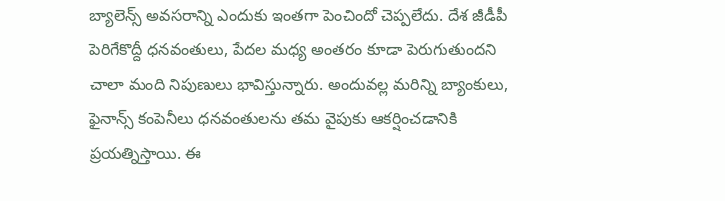బ్యాలెన్స్ అవసరాన్ని ఎందుకు ఇంతగా పెంచిందో చెప్పలేదు. దేశ జీడీపీ పెరిగేకొద్దీ ధనవంతులు, పేదల మధ్య అంతరం కూడా పెరుగుతుందని చాలా మంది నిపుణులు భావిస్తున్నారు. అందువల్ల మరిన్ని బ్యాంకులు, ఫైనాన్స్ కంపెనీలు ధనవంతులను తమ వైపుకు ఆకర్షించడానికి ప్రయత్నిస్తాయి. ఈ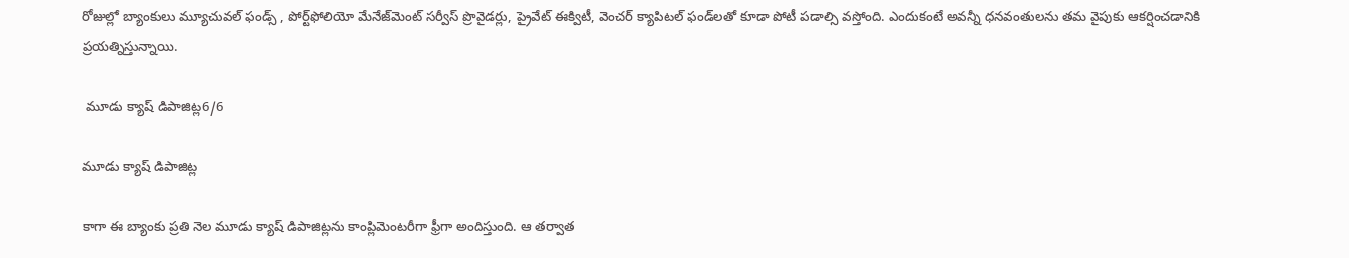రోజుల్లో బ్యాంకులు మ్యూచువల్ ఫండ్స్ , పోర్ట్‌ఫోలియో మేనేజ్‌మెంట్ సర్వీస్ ప్రొవైడర్లు, ప్రైవేట్ ఈక్విటీ, వెంచర్ క్యాపిటల్ ఫండ్‌లతో కూడా పోటీ పడాల్సి వస్తోంది. ఎందుకంటే అవన్నీ ధనవంతులను తమ వైపుకు ఆకర్షించడానికి ప్రయత్నిస్తున్నాయి.

 మూడు క్యాష్ డిపాజిట్ల6/6

మూడు క్యాష్ డిపాజిట్ల

కాగా ఈ బ్యాంకు ప్రతి నెల మూడు క్యాష్ డిపాజిట్లను కాంప్లిమెంటరీగా ఫ్రీగా అందిస్తుంది. ఆ తర్వాత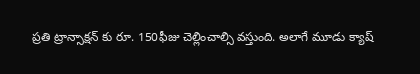ప్రతి ట్రాన్సాక్షన్ కు రూ. 150ఫీజు చెల్లించాల్సి వస్తుంది. అలాగే మూడు క్యాష్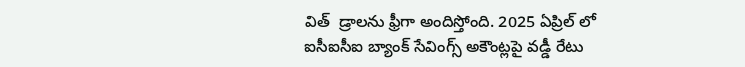విత్  డ్రాలను ఫ్రీగా అందిస్తోంది. 2025 ఏప్రిల్ లో ఐసీఐసీఐ బ్యాంక్ సేవింగ్స్ అకౌంట్లపై వడ్డీ రేటు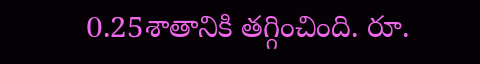0.25శాతానికి తగ్గించింది. రూ.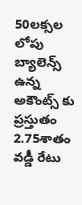50లక్సల లోపు బ్యాలెన్స్ ఉన్న అకౌంట్స్ కు ప్రస్తుతం  2.75శాతం వడ్డీ రేటు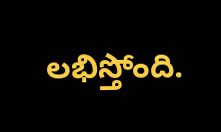లభిస్తోంది.